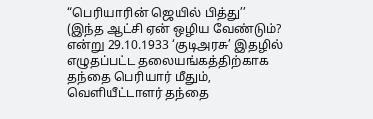“பெரியாரின் ஜெயில் பித்து’’
(இந்த ஆட்சி ஏன் ஒழிய வேண்டும்? என்று 29.10.1933 ‘குடிஅரசு’ இதழில் எழுதப்பட்ட தலையங்கத்திற்காக தந்தை பெரியார் மீதும், வெளியீட்டாளர் தந்தை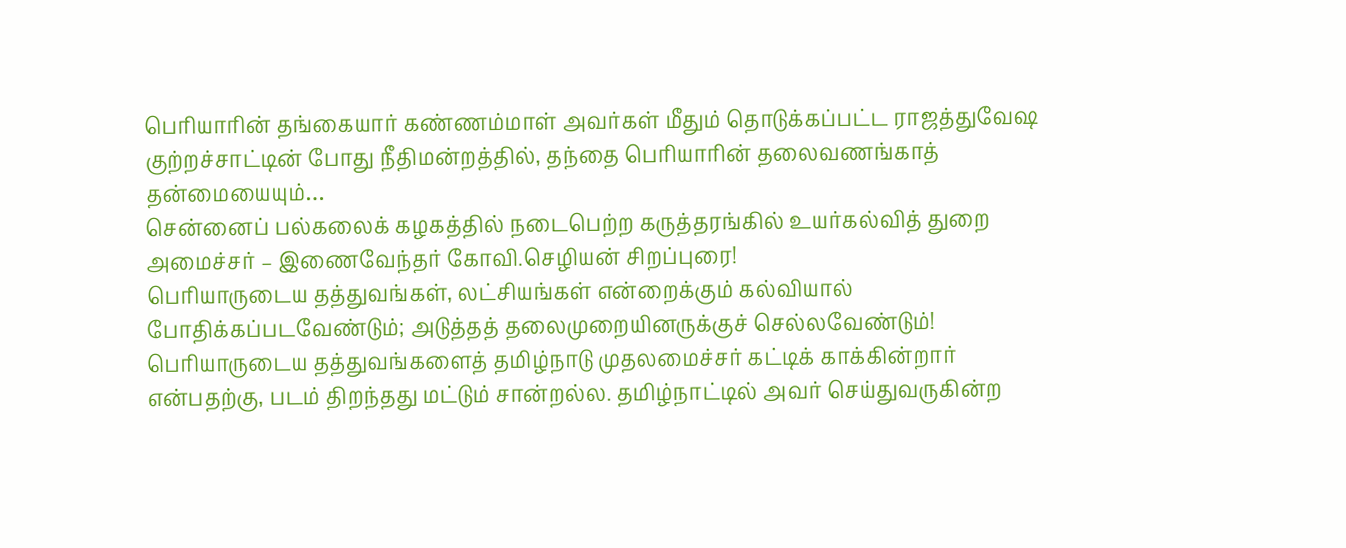பெரியாரின் தங்கையார் கண்ணம்மாள் அவர்கள் மீதும் தொடுக்கப்பட்ட ராஜத்துவேஷ குற்றச்சாட்டின் போது நீதிமன்றத்தில், தந்தை பெரியாரின் தலைவணங்காத் தன்மையையும்…
சென்னைப் பல்கலைக் கழகத்தில் நடைபெற்ற கருத்தரங்கில் உயர்கல்வித் துறை அமைச்சர் – இணைவேந்தர் கோவி.செழியன் சிறப்புரை!
பெரியாருடைய தத்துவங்கள், லட்சியங்கள் என்றைக்கும் கல்வியால் போதிக்கப்படவேண்டும்; அடுத்தத் தலைமுறையினருக்குச் செல்லவேண்டும்! பெரியாருடைய தத்துவங்களைத் தமிழ்நாடு முதலமைச்சர் கட்டிக் காக்கின்றார் என்பதற்கு, படம் திறந்தது மட்டும் சான்றல்ல. தமிழ்நாட்டில் அவர் செய்துவருகின்ற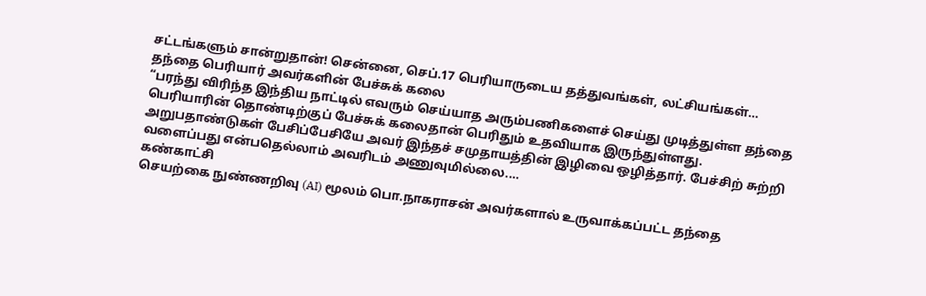சட்டங்களும் சான்றுதான்! சென்னை, செப்.17 பெரியாருடைய தத்துவங்கள், லட்சியங்கள்…
தந்தை பெரியார் அவர்களின் பேச்சுக் கலை
“பரந்து விரிந்த இந்திய நாட்டில் எவரும் செய்யாத அரும்பணிகளைச் செய்து முடித்துள்ள தந்தை பெரியாரின் தொண்டிற்குப் பேச்சுக் கலைதான் பெரிதும் உதவியாக இருந்துள்ளது. அறுபதாண்டுகள் பேசிப்பேசியே அவர் இந்தச் சமுதாயத்தின் இழிவை ஒழித்தார். பேச்சிற் சுற்றி வளைப்பது என்பதெல்லாம் அவரிடம் அணுவுமில்லை.…
கண்காட்சி
செயற்கை நுண்ணறிவு (AI) மூலம் பொ.நாகராசன் அவர்களால் உருவாக்கப்பட்ட தந்தை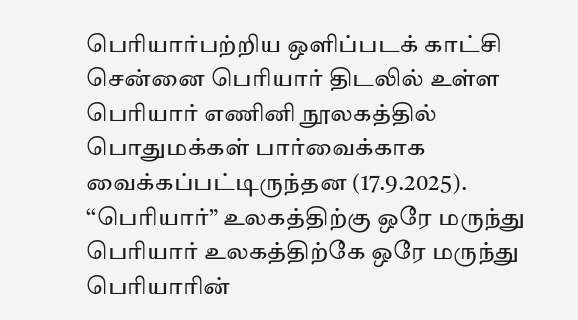பெரியார்பற்றிய ஒளிப்படக் காட்சி சென்னை பெரியார் திடலில் உள்ள பெரியார் எணினி நூலகத்தில் பொதுமக்கள் பார்வைக்காக வைக்கப்பட்டிருந்தன (17.9.2025).
‘‘பெரியார்” உலகத்திற்கு ஒரே மருந்து
பெரியார் உலகத்திற்கே ஒரே மருந்து பெரியாரின்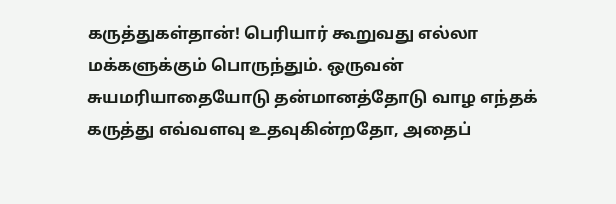கருத்துகள்தான்! பெரியார் கூறுவது எல்லா மக்களுக்கும் பொருந்தும். ஒருவன் சுயமரியாதையோடு தன்மானத்தோடு வாழ எந்தக் கருத்து எவ்வளவு உதவுகின்றதோ, அதைப்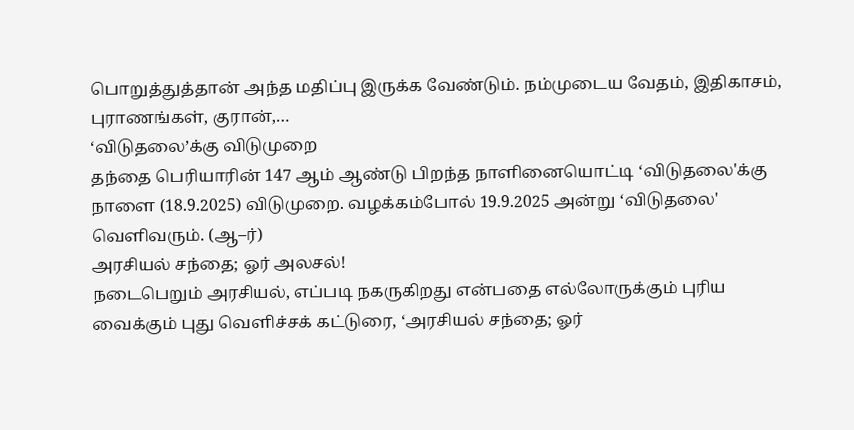பொறுத்துத்தான் அந்த மதிப்பு இருக்க வேண்டும். நம்முடைய வேதம், இதிகாசம், புராணங்கள், குரான்,…
‘விடுதலை’க்கு விடுமுறை
தந்தை பெரியாரின் 147 ஆம் ஆண்டு பிறந்த நாளினையொட்டி ‘விடுதலை'க்கு நாளை (18.9.2025) விடுமுறை. வழக்கம்போல் 19.9.2025 அன்று ‘விடுதலை' வெளிவரும். (ஆ–ர்)
அரசியல் சந்தை; ஓர் அலசல்!
நடைபெறும் அரசியல், எப்படி நகருகிறது என்பதை எல்லோருக்கும் புரிய வைக்கும் புது வெளிச்சக் கட்டுரை, ‘அரசியல் சந்தை; ஓர்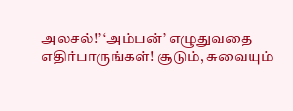அலசல்!’ ‘அம்பன்’ எழுதுவதை எதிர்பாருங்கள்! சூடும், சுவையும்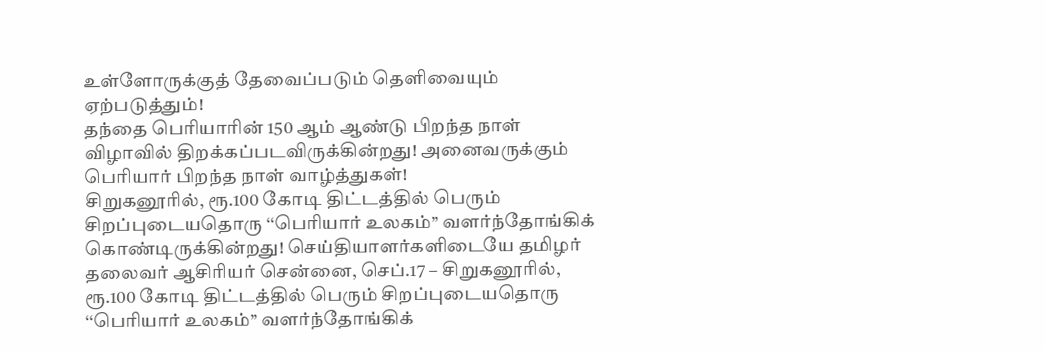உள்ளோருக்குத் தேவைப்படும் தெளிவையும் ஏற்படுத்தும்!
தந்தை பெரியாரின் 150 ஆம் ஆண்டு பிறந்த நாள் விழாவில் திறக்கப்படவிருக்கின்றது! அனைவருக்கும் பெரியார் பிறந்த நாள் வாழ்த்துகள்!
சிறுகனூரில், ரூ.100 கோடி திட்டத்தில் பெரும் சிறப்புடையதொரு ‘‘பெரியார் உலகம்’’ வளர்ந்தோங்கிக் கொண்டிருக்கின்றது! செய்தியாளர்களிடையே தமிழர் தலைவர் ஆசிரியர் சென்னை, செப்.17 – சிறுகனூரில், ரூ.100 கோடி திட்டத்தில் பெரும் சிறப்புடையதொரு ‘‘பெரியார் உலகம்’’ வளர்ந்தோங்கிக்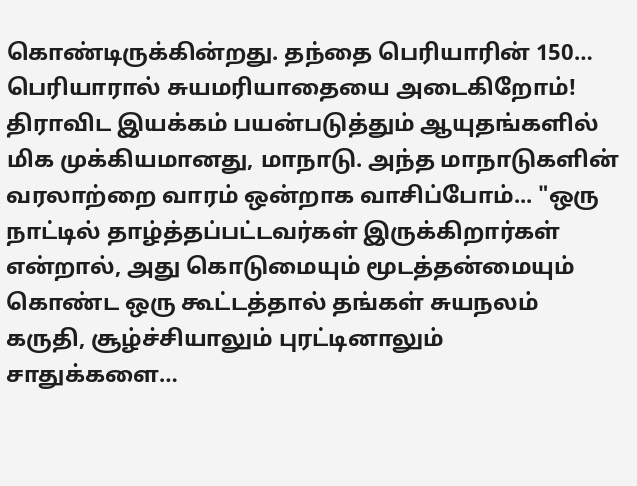கொண்டிருக்கின்றது. தந்தை பெரியாரின் 150…
பெரியாரால் சுயமரியாதையை அடைகிறோம்!
திராவிட இயக்கம் பயன்படுத்தும் ஆயுதங்களில் மிக முக்கியமானது, மாநாடு. அந்த மாநாடுகளின் வரலாற்றை வாரம் ஒன்றாக வாசிப்போம்... "ஒரு நாட்டில் தாழ்த்தப்பட்டவர்கள் இருக்கிறார்கள் என்றால், அது கொடுமையும் மூடத்தன்மையும் கொண்ட ஒரு கூட்டத்தால் தங்கள் சுயநலம் கருதி, சூழ்ச்சியாலும் புரட்டினாலும் சாதுக்களை…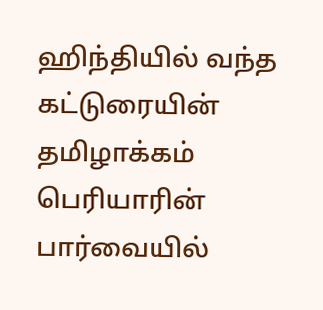ஹிந்தியில் வந்த கட்டுரையின் தமிழாக்கம் பெரியாரின் பார்வையில்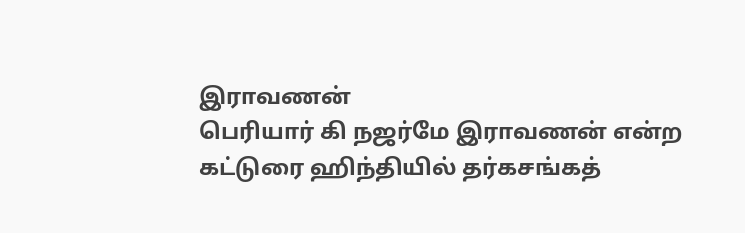இராவணன்
பெரியார் கி நஜர்மே இராவணன் என்ற கட்டுரை ஹிந்தியில் தர்கசங்கத்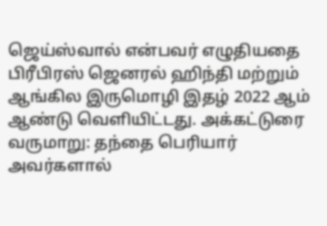ஜெய்ஸ்வால் என்பவர் எழுதியதை பிரீபிரஸ் ஜெனரல் ஹிந்தி மற்றும் ஆங்கில இருமொழி இதழ் 2022 ஆம் ஆண்டு வெளியிட்டது. அக்கட்டுரை வருமாறு: தந்தை பெரியார் அவர்களால்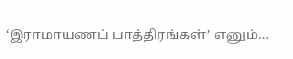‘இராமாயணப் பாத்திரங்கள்’ எனும்…